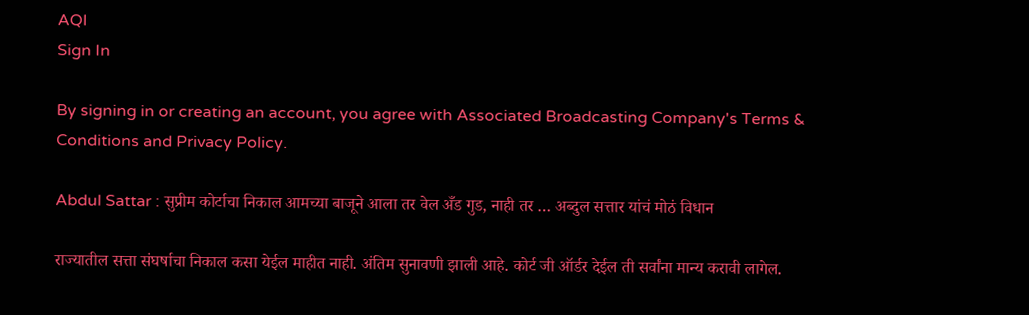AQI
Sign In

By signing in or creating an account, you agree with Associated Broadcasting Company's Terms & Conditions and Privacy Policy.

Abdul Sattar : सुप्रीम कोर्टाचा निकाल आमच्या बाजूने आला तर वेल अँड गुड, नाही तर … अब्दुल सत्तार यांचं मोठं विधान

राज्यातील सत्ता संघर्षाचा निकाल कसा येईल माहीत नाही. अंतिम सुनावणी झाली आहे. कोर्ट जी ऑर्डर देईल ती सर्वांना मान्य करावी लागेल.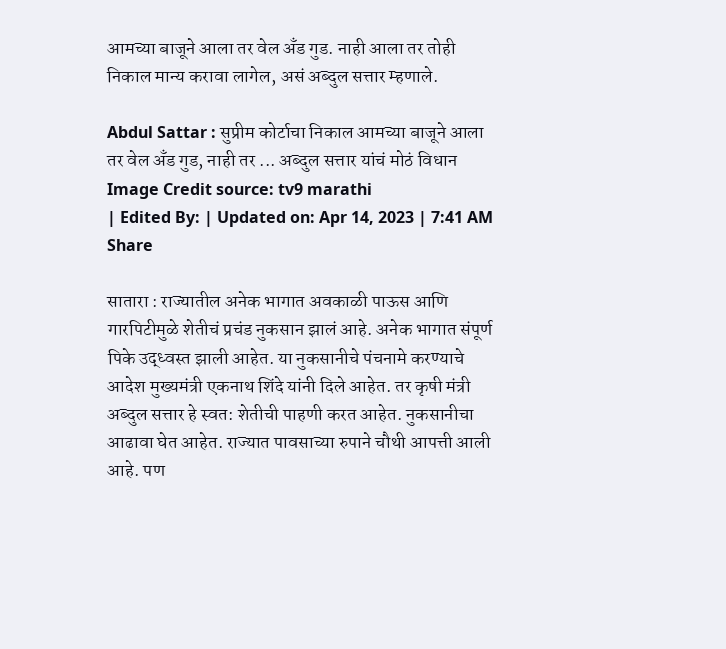आमच्या बाजूने आला तर वेल अँड गुड. नाही आला तर तोही निकाल मान्य करावा लागेल, असं अब्दुल सत्तार म्हणाले.

Abdul Sattar : सुप्रीम कोर्टाचा निकाल आमच्या बाजूने आला तर वेल अँड गुड, नाही तर ... अब्दुल सत्तार यांचं मोठं विधान
Image Credit source: tv9 marathi
| Edited By: | Updated on: Apr 14, 2023 | 7:41 AM
Share

सातारा : राज्यातील अनेक भागात अवकाळी पाऊस आणि गारपिटीमुळे शेतीचं प्रचंड नुकसान झालं आहे. अनेक भागात संपूर्ण पिके उद्ध्वस्त झाली आहेत. या नुकसानीचे पंचनामे करण्याचे आदेश मुख्यमंत्री एकनाथ शिंदे यांनी दिले आहेत. तर कृषी मंत्री अब्दुल सत्तार हे स्वत: शेतीची पाहणी करत आहेत. नुकसानीचा आढावा घेत आहेत. राज्यात पावसाच्या रुपाने चौथी आपत्ती आली आहे. पण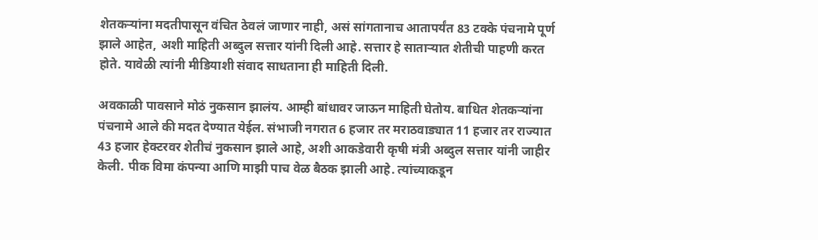शेतकऱ्यांना मदतीपासून वंचित ठेवलं जाणार नाही, असं सांगतानाच आतापर्यंत 83 टक्के पंचनामे पूर्ण झाले आहेत, अशी माहिती अब्दुल सत्तार यांनी दिली आहे. सत्तार हे साताऱ्यात शेतीची पाहणी करत होते. यावेळी त्यांनी मीडियाशी संवाद साधताना ही माहिती दिली.

अवकाळी पावसाने मोठं नुकसान झालंय. आम्ही बांधावर जाऊन माहिती घेतोय. बाधित शेतकऱ्यांना पंचनामे आले की मदत देण्यात येईल. संभाजी नगरात 6 हजार तर मराठवाड्यात 11 हजार तर राज्यात 43 हजार हेक्टरवर शेतीचं नुकसान झाले आहे, अशी आकडेवारी कृषी मंत्री अब्दुल सत्तार यांनी जाहीर केली. पीक विमा कंपन्या आणि माझी पाच वेळ बैठक झाली आहे. त्यांच्याकडून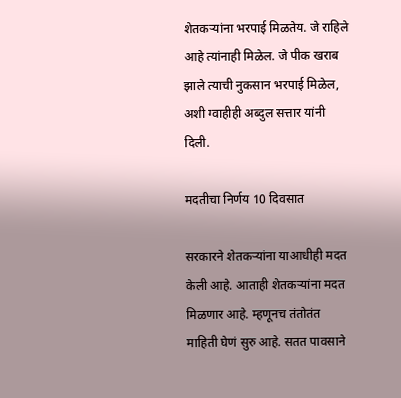शेतकऱ्यांना भरपाई मिळतेय. जे राहिले आहे त्यांनाही मिळेल. जे पीक खराब झाले त्याची नुकसान भरपाई मिळेल, अशी ग्वाहीही अब्दुल सत्तार यांनी दिली.

मदतीचा निर्णय 10 दिवसात

सरकारने शेतकऱ्यांना याआधीही मदत केली आहे. आताही शेतकऱ्यांना मदत मिळणार आहे. म्हणूनच तंतोतंत माहिती घेणं सुरु आहे. सतत पावसाने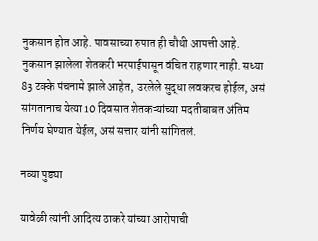नुकसान होत आहे. पावसाच्या रुपात ही चौथी आपत्ती आहे. नुकसान झालेला शेतकरी भरपाईपासून वंचित राहणार नाही. सध्या 83 टक्के पंचनामे झाले आहेत, उरलेले सुद्धा लवकरच होईल, असं सांगतानाच येत्या 10 दिवसात शेतकऱ्यांच्या मदतीबाबत अंतिम निर्णय घेण्यात येईल, असं सत्तार यांनी सांगितलं.

नव्या पुड्या

यावेळी त्यांनी आदित्य ठाकरे यांच्या आरोपाची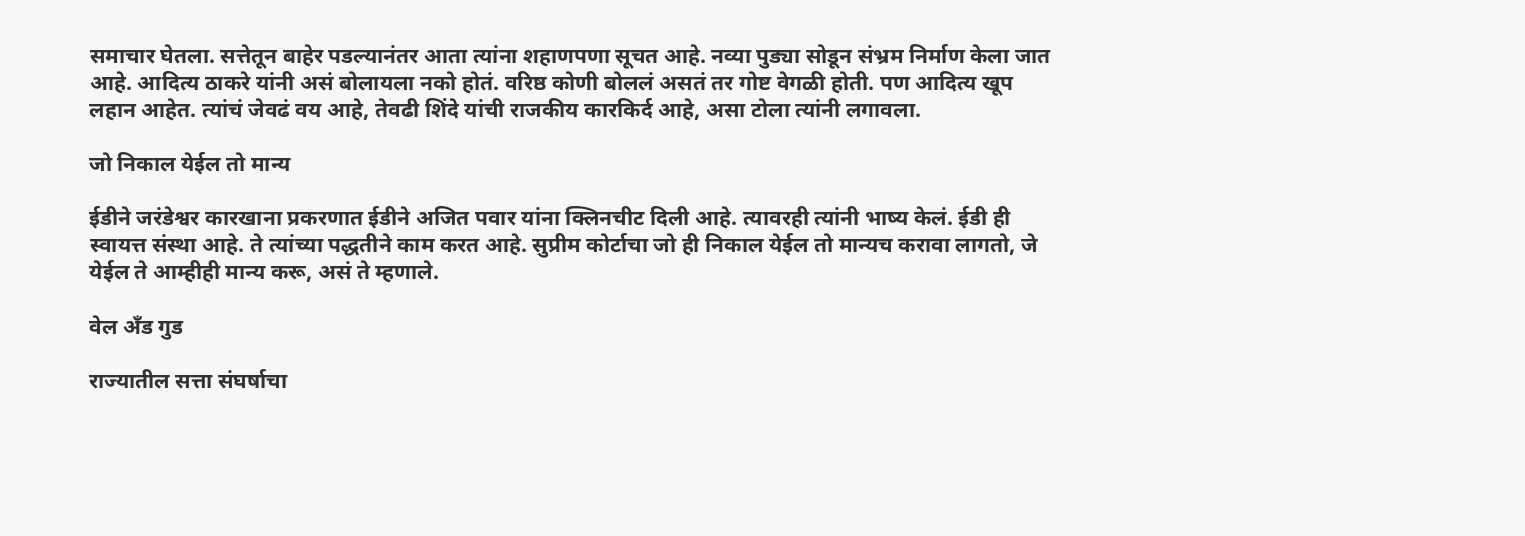समाचार घेतला. सत्तेतून बाहेर पडल्यानंतर आता त्यांना शहाणपणा सूचत आहे. नव्या पुड्या सोडून संभ्रम निर्माण केला जात आहे. आदित्य ठाकरे यांनी असं बोलायला नको होतं. वरिष्ठ कोणी बोललं असतं तर गोष्ट वेगळी होती. पण आदित्य खूप लहान आहेत. त्यांचं जेवढं वय आहे, तेवढी शिंदे यांची राजकीय कारकिर्द आहे, असा टोला त्यांनी लगावला.

जो निकाल येईल तो मान्य

ईडीने जरंडेश्वर कारखाना प्रकरणात ईडीने अजित पवार यांना क्लिनचीट दिली आहे. त्यावरही त्यांनी भाष्य केलं. ईडी ही स्वायत्त संस्था आहे. ते त्यांच्या पद्धतीने काम करत आहे. सुप्रीम कोर्टाचा जो ही निकाल येईल तो मान्यच करावा लागतो, जे येईल ते आम्हीही मान्य करू, असं ते म्हणाले.

वेल अँड गुड

राज्यातील सत्ता संघर्षाचा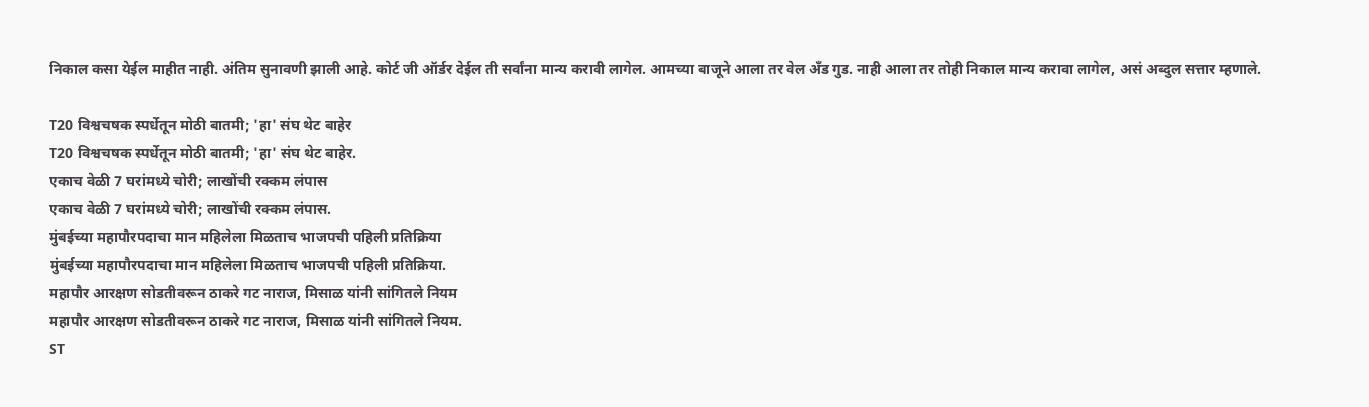निकाल कसा येईल माहीत नाही. अंतिम सुनावणी झाली आहे. कोर्ट जी ऑर्डर देईल ती सर्वांना मान्य करावी लागेल. आमच्या बाजूने आला तर वेल अँड गुड. नाही आला तर तोही निकाल मान्य करावा लागेल, असं अब्दुल सत्तार म्हणाले.

T20 विश्वचषक स्पर्धेतून मोठी बातमी; 'हा' संघ थेट बाहेर
T20 विश्वचषक स्पर्धेतून मोठी बातमी; 'हा' संघ थेट बाहेर.
एकाच वेळी 7 घरांमध्ये चोरी; लाखोंची रक्कम लंपास
एकाच वेळी 7 घरांमध्ये चोरी; लाखोंची रक्कम लंपास.
मुंबईच्या महापौरपदाचा मान महिलेला मिळताच भाजपची पहिली प्रतिक्रिया
मुंबईच्या महापौरपदाचा मान महिलेला मिळताच भाजपची पहिली प्रतिक्रिया.
महापौर आरक्षण सोडतीवरून ठाकरे गट नाराज, मिसाळ यांनी सांगितले नियम
महापौर आरक्षण सोडतीवरून ठाकरे गट नाराज, मिसाळ यांनी सांगितले नियम.
ST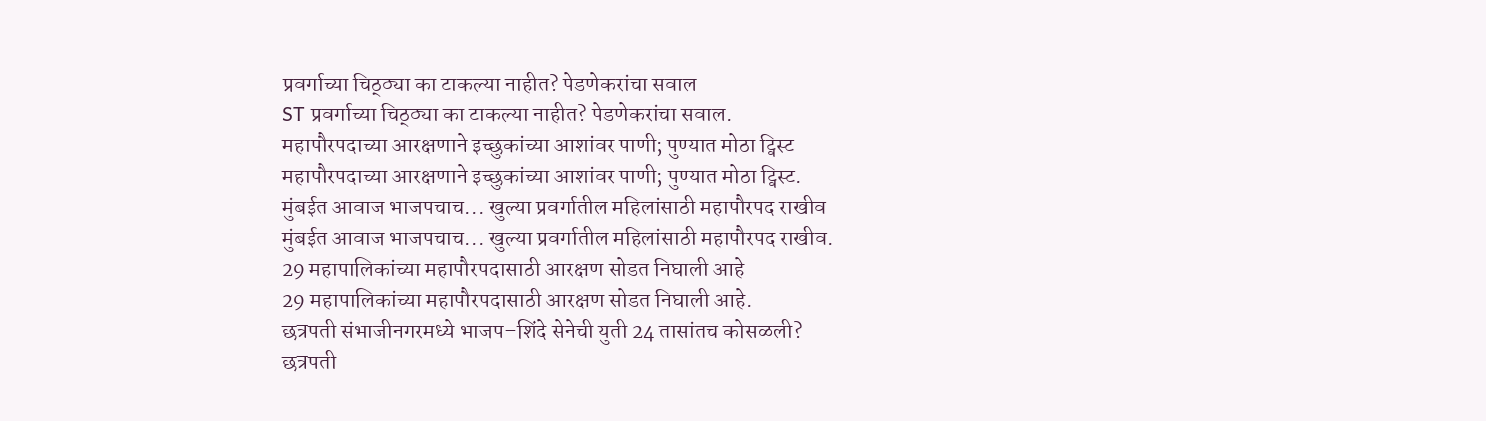प्रवर्गाच्या चिठ्ठ्या का टाकल्या नाहीत? पेडणेकरांचा सवाल
ST प्रवर्गाच्या चिठ्ठ्या का टाकल्या नाहीत? पेडणेकरांचा सवाल.
महापौरपदाच्या आरक्षणाने इच्छुकांच्या आशांवर पाणी; पुण्यात मोठा ट्विस्ट
महापौरपदाच्या आरक्षणाने इच्छुकांच्या आशांवर पाणी; पुण्यात मोठा ट्विस्ट.
मुंबईत आवाज भाजपचाच... खुल्या प्रवर्गातील महिलांसाठी महापौरपद राखीव
मुंबईत आवाज भाजपचाच... खुल्या प्रवर्गातील महिलांसाठी महापौरपद राखीव.
29 महापालिकांच्या महापौरपदासाठी आरक्षण सोडत निघाली आहे
29 महापालिकांच्या महापौरपदासाठी आरक्षण सोडत निघाली आहे.
छत्रपती संभाजीनगरमध्ये भाजप–शिंदे सेनेची युती 24 तासांतच कोसळली?
छत्रपती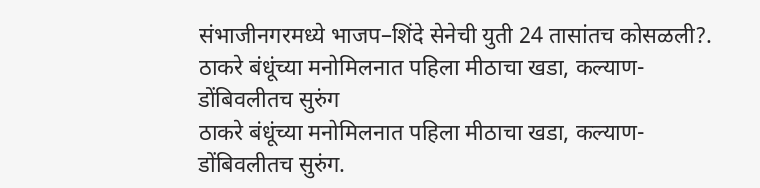संभाजीनगरमध्ये भाजप–शिंदे सेनेची युती 24 तासांतच कोसळली?.
ठाकरे बंधूंच्या मनोमिलनात पहिला मीठाचा खडा, कल्याण-डोंबिवलीतच सुरुंग
ठाकरे बंधूंच्या मनोमिलनात पहिला मीठाचा खडा, कल्याण-डोंबिवलीतच सुरुंग.